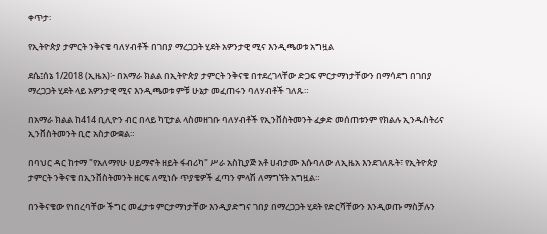ቀጥታ፡

የኢትዮጵያ ታምርት ንቅናቄ ባለሃብቶች በገበያ ማረጋጋት ሂደት አዎንታዊ ሚና እንዲጫወቱ አግዟል

ደሴ፤ሰኔ 1/2018 (ኢዜአ)፦ በአማራ ክልል በኢትዮጵያ ታምርት ንቅናቄ በተደረገላቸው ድጋፍ ምርታማነታቸውን በማሳደግ በገበያ ማረጋጋት ሂደት ላይ አዎንታዊ ሚና እንዲጫወቱ ምቹ ሁኔታ መፈጠሩን ባለሃብቶች ገለጹ።

በአማራ ክልል ከ414 ቢሊዮን ብር በላይ ካፒታል ላስመዘገቡ ባለሃብቶች የኢንቨስትመንት ፈቃድ መሰጠቱንም የክልሉ ኢንዱስትሪና ኢንቨስትመንት ቢሮ አስታውቋል።

በባህር ዳር ከተማ "የአለማየሁ ሀይማኖት ዘይት ፋብሪካ" ሥራ አስኪያጅ አቶ ሀብታሙ እሱባለው ለኢዜአ እንደገለጹት፣ የኢትዮጵያ ታምርት ንቅናቄ በኢንቨስትመንት ዘርፍ ለሚነሱ ጥያቄዎች ፈጣን ምላሽ ለማግኘት አግዟል።

በንቅናቄው የነበረባቸው ችግር መፈታቱ ምርታማነታቸው እንዲያድግና ገበያ በማረጋጋት ሂደት የድርሻቸውን እንዲወጡ ማስቻሉን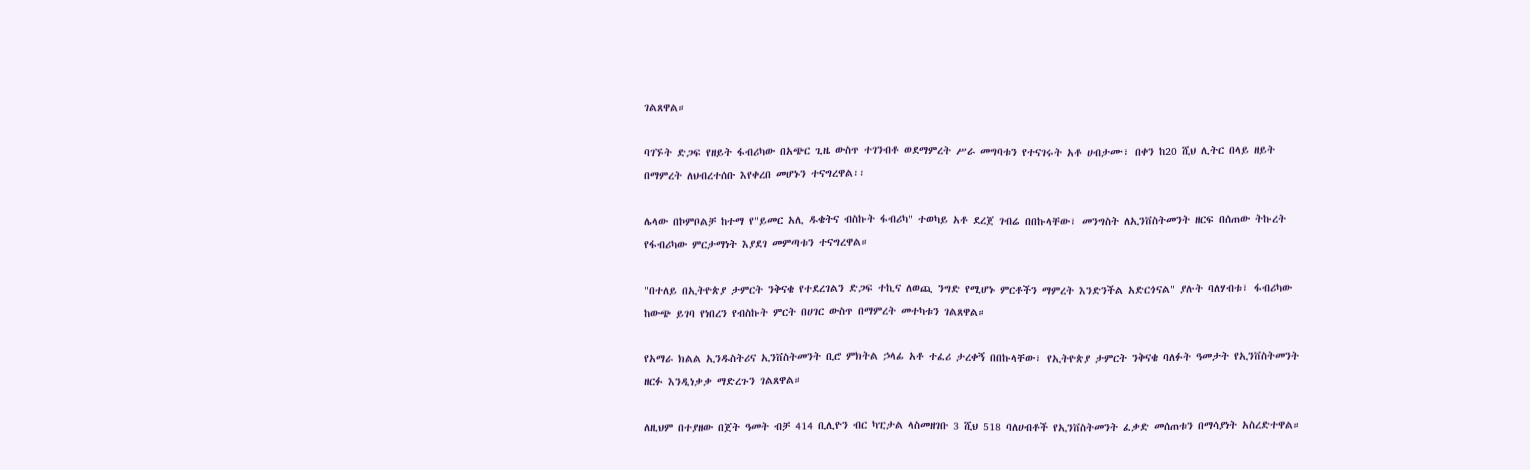ገልጸዋል።

ባገኙት ድጋፍ የዘይት ፋብሪካው በአጭር ጊዜ ውስጥ ተገንብቶ ወደማምረት ሥራ መግባቱን የተናገሩት አቶ ሀብታሙ፣ በቀን ከ20 ሺህ ሊትር በላይ ዘይት በማምረት ለህብረተሰቡ እየቀረበ መሆኑን ተናግረዋል፡፡

ሌላው በኮምቦልቻ ከተማ የ"ይመር አሊ ዱቄትና ብስኩት ፋብሪካ" ተወካይ አቶ ደረጀ ገብሬ በበኩላቸው፣ መንግስት ለኢንቨስትመንት ዘርፍ በሰጠው ትኩረት የፋብሪካው ምርታማነት እያደገ መምጣቱን ተናግረዋል።

"በተለይ በኢትዮጵያ ታምርት ንቅናቄ የተደረገልን ድጋፍ ተኪና ለወጪ ንግድ የሚሆኑ ምርቶችን ማምረት እንድንችል አድርጎናል" ያሉት ባለሃብቱ፣ ፋብሪካው ከውጭ ይገባ የነበረን የብስኩት ምርት በሀገር ውስጥ በማምረት መተካቱን ገልጸዋል።

የአማራ ክልል ኢንዱስትሪና ኢንቨስትመንት ቢሮ ምክትል ኃላፊ አቶ ተፈሪ ታረቀኝ በበኩላቸው፣ የኢትዮጵያ ታምርት ንቅናቄ ባለፉት ዓመታት የኢንቨስትመንት ዘርፉ እንዲነቃቃ ማድረጉን ገልጸዋል።

ለዚህም በተያዘው በጀት ዓመት ብቻ 414 ቢሊዮን ብር ካፒታል ላስመዘገቡ 3 ሺህ 518 ባለሀብቶች የኢንቨስትመንት ፈቃድ መሰጠቱን በማሳያነት አስረድተዋል።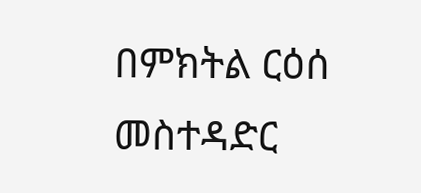በምክትል ርዕሰ መስተዳድር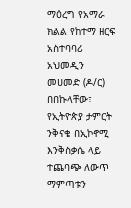ማዕረግ የአማራ ክልል የከተማ ዘርፍ አስተባባሪ አህመዲን መሀመድ (ዶ/ር) በበኩላቸው፣ የኢትዮጵያ ታምርት ንቅናቄ በኢኮኖሚ እንቅስቃሴ ላይ ተጨባጭ ለውጥ ማምጣቱን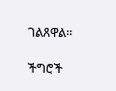ገልጸዋል።

ችግሮች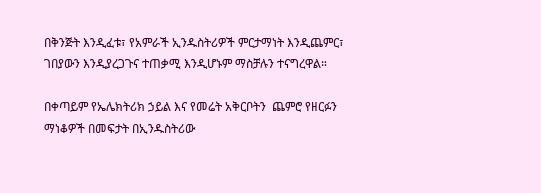በቅንጅት እንዲፈቱ፣ የአምራች ኢንዱስትሪዎች ምርታማነት እንዲጨምር፣ ገበያውን እንዲያረጋጉና ተጠቃሚ እንዲሆኑም ማስቻሉን ተናግረዋል።

በቀጣይም የኤሌክትሪክ ኃይል እና የመሬት አቅርቦትን  ጨምሮ የዘርፉን ማነቆዎች በመፍታት በኢንዱስትሪው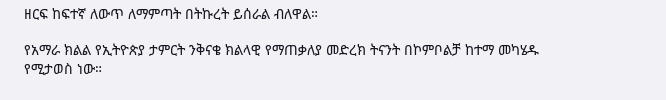ዘርፍ ከፍተኛ ለውጥ ለማምጣት በትኩረት ይሰራል ብለዋል።

የአማራ ክልል የኢትዮጵያ ታምርት ንቅናቄ ክልላዊ የማጠቃለያ መድረክ ትናንት በኮምቦልቻ ከተማ መካሄዱ የሚታወስ ነው።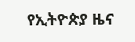የኢትዮጵያ ዜና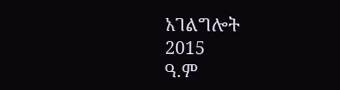አገልግሎት
2015
ዓ.ም